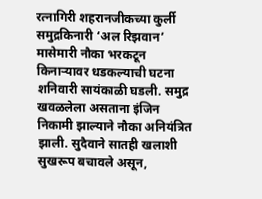रत्नागिरी शहरानजीकच्या कुर्ली समुद्रकिनारी ‘अल रिझवान’ मासेमारी नौका भरकटून किनाऱ्यावर धडकल्याची घटना शनिवारी सायंकाळी घडली. समुद्र खवळलेला असताना इंजिन निकामी झाल्याने नौका अनियंत्रित झाली. सुदैवाने सातही खलाशी सुखरूप बचावले असून,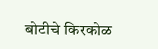बोटीचे किरकोळ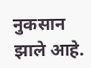नुकसान झाले आहे.